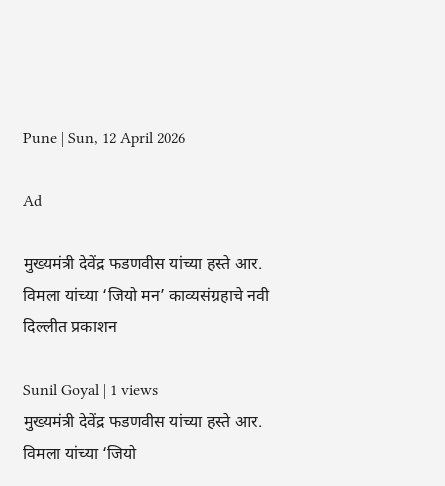Pune | Sun, 12 April 2026

Ad

मुख्यमंत्री देवेंद्र फडणवीस यांच्या हस्ते आर. विमला यांच्या ‘जियो मन’ काव्यसंग्रहाचे नवी दिल्लीत प्रकाशन

Sunil Goyal | 1 views
मुख्यमंत्री देवेंद्र फडणवीस यांच्या हस्ते आर. विमला यांच्या ‘जियो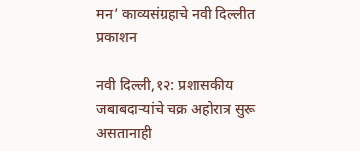मन’ काव्यसंग्रहाचे नवी दिल्लीत प्रकाशन

नवी दिल्ली,१२: प्रशासकीय जबाबदाऱ्यांचे चक्र अहोरात्र सुरू असतानाही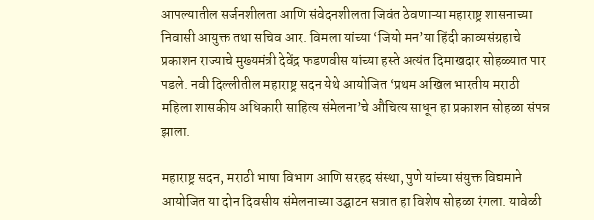आपल्यातील सर्जनशीलता आणि संवेदनशीलता जिवंत ठेवणाऱ्या महाराष्ट्र शासनाच्या निवासी आयुक्त तथा सचिव आर. विमला यांच्या ‘जियो मन’या हिंदी काव्यसंग्रहाचे प्रकाशन राज्याचे मुख्यमंत्री देवेंद्र फडणवीस यांच्या हस्ते अत्यंत दिमाखदार सोहळ्यात पार पडले. नवी दिल्लीतील महाराष्ट्र सदन येथे आयोजित ‘प्रथम अखिल भारतीय मराठी महिला शासकीय अधिकारी साहित्य संमेलना’चे औचित्य साधून हा प्रकाशन सोहळा संपन्न झाला.

महाराष्ट्र सदन, मराठी भाषा विभाग आणि सरहद संस्था, पुणे यांच्या संयुक्त विद्यमाने आयोजित या दोन दिवसीय संमेलनाच्या उद्घाटन सत्रात हा विशेष सोहळा रंगला. यावेळी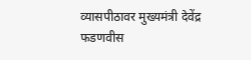व्यासपीठावर मुख्यमंत्री देवेंद्र फडणवीस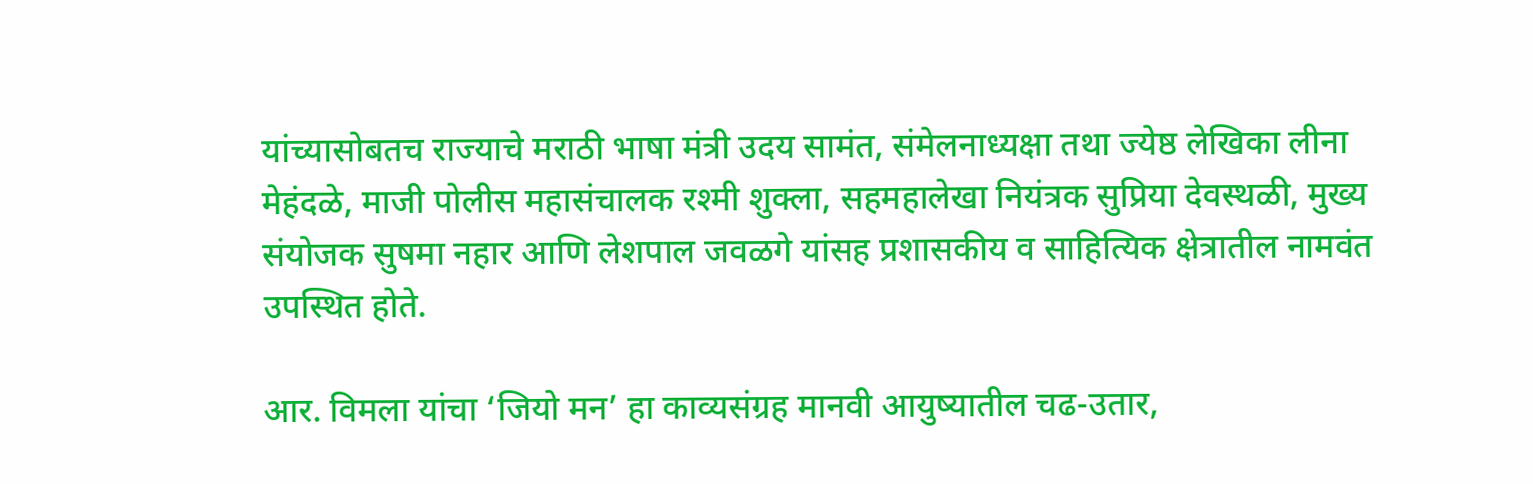यांच्यासोबतच राज्याचे मराठी भाषा मंत्री उदय सामंत, संमेलनाध्यक्षा तथा ज्येष्ठ लेखिका लीना मेहंदळे, माजी पोलीस महासंचालक रश्मी शुक्ला, सहमहालेखा नियंत्रक सुप्रिया देवस्थळी, मुख्य संयोजक सुषमा नहार आणि लेशपाल जवळगे यांसह प्रशासकीय व साहित्यिक क्षेत्रातील नामवंत उपस्थित होते.

आर. विमला यांचा ‘जियो मन’ हा काव्यसंग्रह मानवी आयुष्यातील चढ-उतार,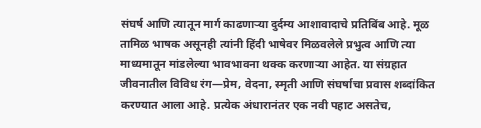संघर्ष आणि त्यातून मार्ग काढणाऱ्या दुर्दम्य आशावादाचे प्रतिबिंब आहे. मूळ तामिळ भाषक असूनही त्यांनी हिंदी भाषेवर मिळवलेले प्रभुत्व आणि त्या माध्यमातून मांडलेल्या भावभावना थक्क करणाऱ्या आहेत. या संग्रहात जीवनातील विविध रंग—प्रेम, वेदना, स्मृती आणि संघर्षाचा प्रवास शब्दांकित करण्यात आला आहे. प्रत्येक अंधारानंतर एक नवी पहाट असतेच,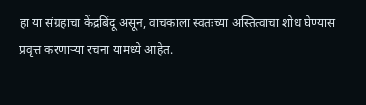हा या संग्रहाचा केंद्रबिंदू असून, वाचकाला स्वतःच्या अस्तित्वाचा शोध घेण्यास प्रवृत्त करणाऱ्या रचना यामध्ये आहेत.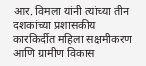आर. विमला यांनी त्यांच्या तीन दशकांच्या प्रशासकीय कारकिर्दीत महिला सक्षमीकरण आणि ग्रामीण विकास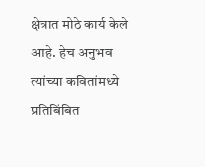क्षेत्रात मोठे कार्य केले आहे. हेच अनुभव त्यांच्या कवितांमध्ये प्रतिबिंबित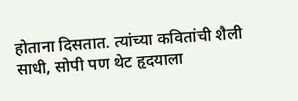होताना दिसतात. त्यांच्या कवितांची शैली साधी, सोपी पण थेट हृदयाला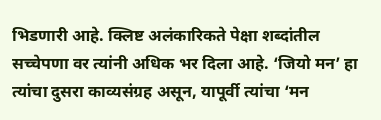भिडणारी आहे. क्लिष्ट अलंकारिकते पेक्षा शब्दांतील सच्चेपणा वर त्यांनी अधिक भर दिला आहे. ‘जियो मन’ हा त्यांचा दुसरा काव्यसंग्रह असून, यापूर्वी त्यांचा ‘मन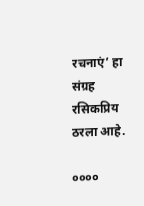रचनाएं’ हा संग्रह रसिकप्रिय ठरला आहे.

००००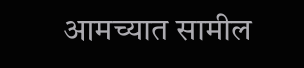आमच्यात सामील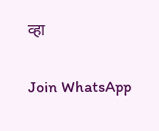व्हा

Join WhatsApp